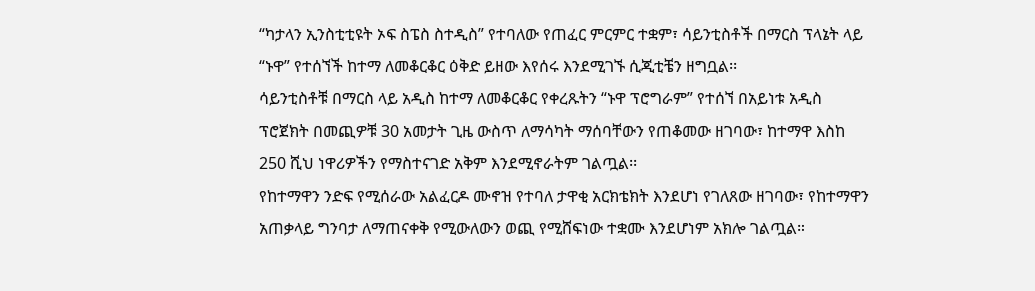“ካታላን ኢንስቲቲዩት ኦፍ ስፔስ ስተዲስ” የተባለው የጠፈር ምርምር ተቋም፣ ሳይንቲስቶች በማርስ ፕላኔት ላይ “ኑዋ” የተሰኘች ከተማ ለመቆርቆር ዕቅድ ይዘው እየሰሩ እንደሚገኙ ሲጂቲቼን ዘግቧል፡፡
ሳይንቲስቶቹ በማርስ ላይ አዲስ ከተማ ለመቆርቆር የቀረጹትን “ኑዋ ፕሮግራም” የተሰኘ በአይነቱ አዲስ ፕሮጀክት በመጪዎቹ 30 አመታት ጊዜ ውስጥ ለማሳካት ማሰባቸውን የጠቆመው ዘገባው፣ ከተማዋ እስከ 250 ሺህ ነዋሪዎችን የማስተናገድ አቅም እንደሚኖራትም ገልጧል፡፡
የከተማዋን ንድፍ የሚሰራው አልፈርዶ ሙኖዝ የተባለ ታዋቂ አርክቴክት እንደሆነ የገለጸው ዘገባው፣ የከተማዋን አጠቃላይ ግንባታ ለማጠናቀቅ የሚውለውን ወጪ የሚሸፍነው ተቋሙ እንደሆነም አክሎ ገልጧል።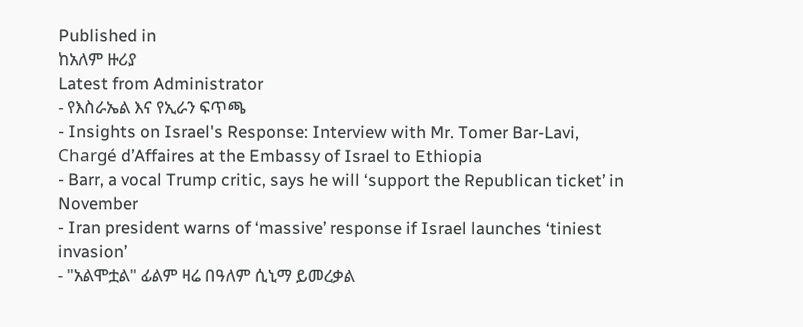Published in
ከአለም ዙሪያ
Latest from Administrator
- የእስራኤል እና የኢራን ፍጥጫ
- Insights on Israel's Response: Interview with Mr. Tomer Bar-Lavi, Chargé d’Affaires at the Embassy of Israel to Ethiopia
- Barr, a vocal Trump critic, says he will ‘support the Republican ticket’ in November
- Iran president warns of ‘massive’ response if Israel launches ‘tiniest invasion’
- "አልሞቷል" ፊልም ዛሬ በዓለም ሲኒማ ይመረቃል